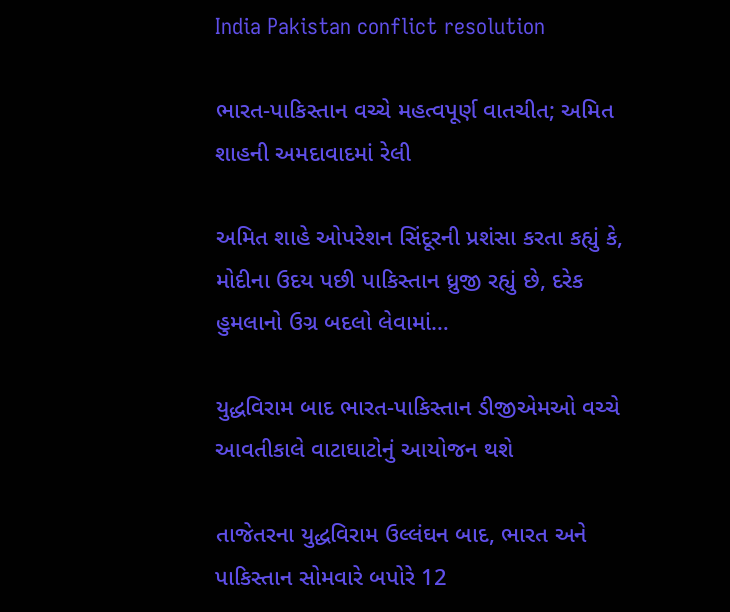India Pakistan conflict resolution

ભારત-પાકિસ્તાન વચ્ચે મહત્વપૂર્ણ વાતચીત; અમિત શાહની અમદાવાદમાં રેલી

અમિત શાહે ઓપરેશન સિંદૂરની પ્રશંસા કરતા કહ્યું કે, મોદીના ઉદય પછી પાકિસ્તાન ધ્રુજી રહ્યું છે, દરેક હુમલાનો ઉગ્ર બદલો લેવામાં…

યુદ્ધવિરામ બાદ ભારત-પાકિસ્તાન ડીજીએમઓ વચ્ચે આવતીકાલે વાટાઘાટોનું આયોજન થશે

તાજેતરના યુદ્ધવિરામ ઉલ્લંઘન બાદ, ભારત અને પાકિસ્તાન સોમવારે બપોરે 12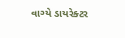વાગ્યે ડાયરેક્ટર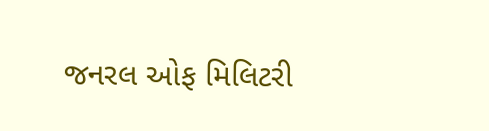જનરલ ઓફ મિલિટરી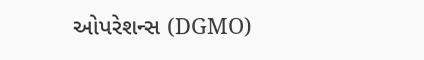ઓપરેશન્સ (DGMO)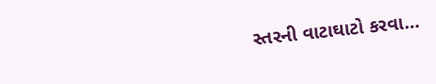સ્તરની વાટાઘાટો કરવા…